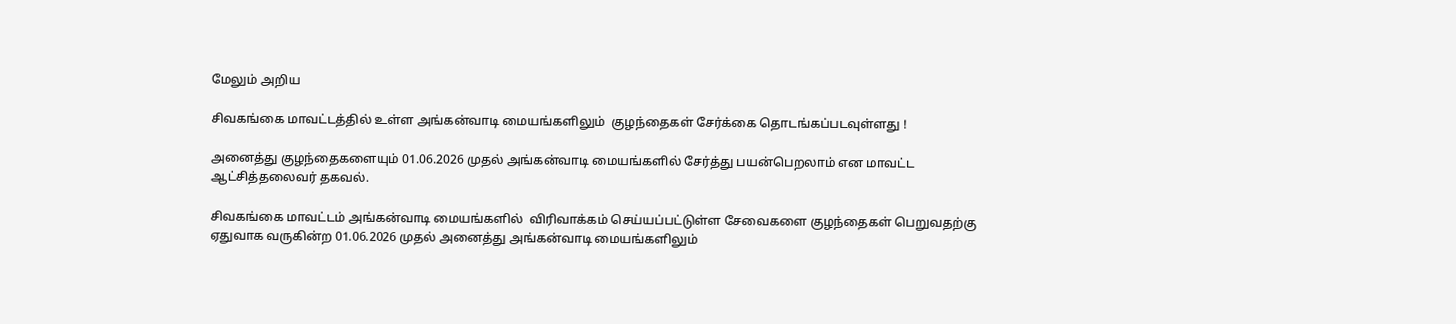மேலும் அறிய

சிவகங்கை மாவட்டத்தில் உள்ள அங்கன்வாடி மையங்களிலும்  குழந்தைகள் சேர்க்கை தொடங்கப்படவுள்ளது !

அனைத்து குழந்தைகளையும் 01.06.2026 முதல் அங்கன்வாடி மையங்களில் சேர்த்து பயன்பெறலாம் என மாவட்ட ஆட்சித்தலைவர் தகவல்.

சிவகங்கை மாவட்டம் அங்கன்வாடி மையங்களில்  விரிவாக்கம் செய்யப்பட்டுள்ள சேவைகளை குழந்தைகள் பெறுவதற்கு ஏதுவாக வருகின்ற 01.06.2026 முதல் அனைத்து அங்கன்வாடி மையங்களிலும்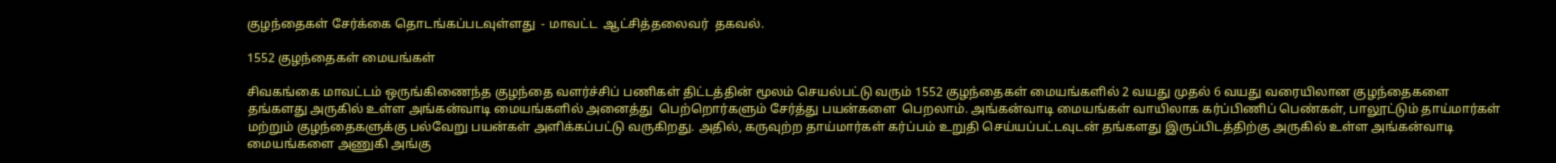குழந்தைகள் சேர்க்கை தொடங்கப்படவுள்ளது  - மாவட்ட  ஆட்சித்தலைவர்  தகவல்.

1552 குழந்தைகள் மையங்கள்

சிவகங்கை மாவட்டம் ஒருங்கிணைந்த குழந்தை வளர்ச்சிப் பணிகள் திட்டத்தின் மூலம் செயல்பட்டு வரும் 1552 குழந்தைகள் மையங்களில் 2 வயது முதல் 6 வயது வரையிலான குழந்தைகளை தங்களது அருகில் உள்ள அங்கன்வாடி மையங்களில் அனைத்து  பெற்றொர்களும் சேர்த்து பயன்களை  பெறலாம். அங்கன்வாடி மையங்கள் வாயிலாக கர்ப்பிணிப் பெண்கள், பாலூட்டும் தாய்மார்கள் மற்றும் குழந்தைகளுக்கு பல்வேறு பயன்கள் அளிக்கப்பட்டு வருகிறது. அதில், கருவுற்ற தாய்மார்கள் கர்ப்பம் உறுதி செய்யப்பட்டவுடன் தங்களது இருப்பிடத்திற்கு அருகில் உள்ள அங்கன்வாடி மையங்களை அணுகி அங்கு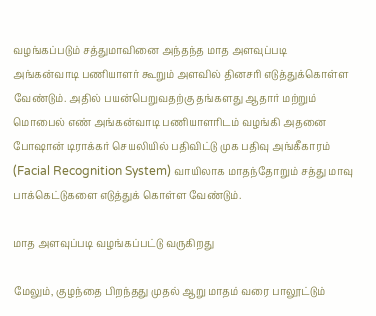வழங்கப்படும் சத்துமாவினை அந்தந்த மாத அளவுப்படி அங்கன்வாடி பணியாளர் கூறும் அளவில் தினசரி எடுத்துக்கொள்ள வேண்டும். அதில் பயன்பெறுவதற்கு தங்களது ஆதார் மற்றும் மொபைல் எண் அங்கன்வாடி பணியாளரிடம் வழங்கி அதனை போஷான் டிராக்கர் செயலியில் பதிவிட்டு முக பதிவு அங்கீகாரம் (Facial Recognition System) வாயிலாக மாதந்தோறும் சத்து மாவு பாக்கெட்டுகளை எடுத்துக் கொள்ள வேண்டும்.

மாத அளவுப்படி வழங்கப்பட்டு வருகிறது

மேலும், குழந்தை பிறந்தது முதல் ஆறு மாதம் வரை பாலூட்டும்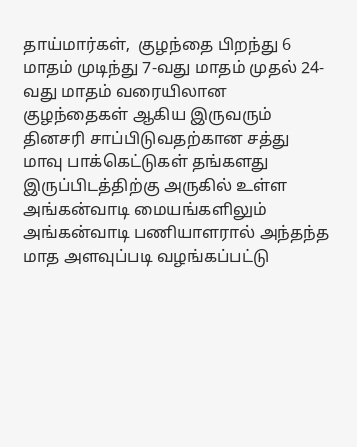தாய்மார்கள்,  குழந்தை பிறந்து 6 மாதம் முடிந்து 7-வது மாதம் முதல் 24-வது மாதம் வரையிலான குழந்தைகள் ஆகிய இருவரும் தினசரி சாப்பிடுவதற்கான சத்து மாவு பாக்கெட்டுகள் தங்களது இருப்பிடத்திற்கு அருகில் உள்ள அங்கன்வாடி மையங்களிலும் அங்கன்வாடி பணியாளரால் அந்தந்த மாத அளவுப்படி வழங்கப்பட்டு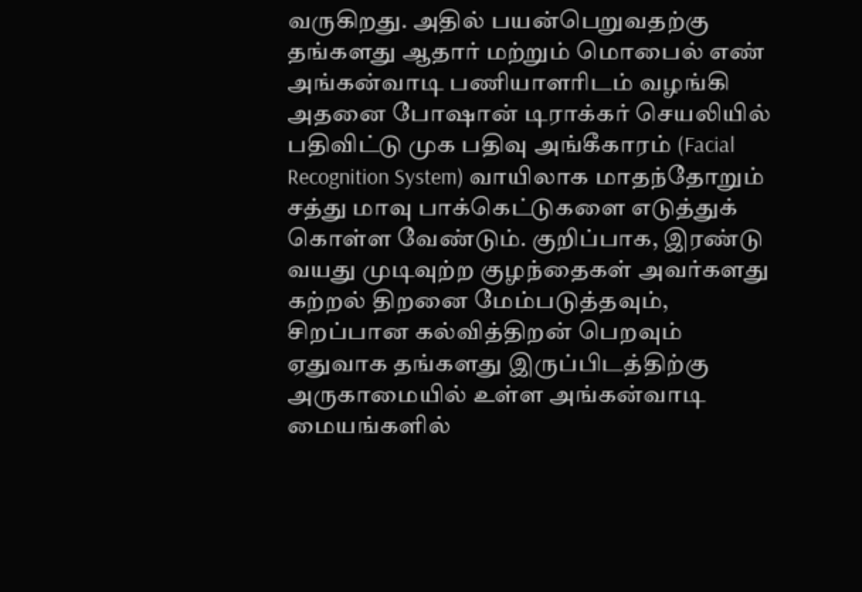வருகிறது. அதில் பயன்பெறுவதற்கு தங்களது ஆதார் மற்றும் மொபைல் எண் அங்கன்வாடி பணியாளரிடம் வழங்கி அதனை போஷான் டிராக்கர் செயலியில் பதிவிட்டு முக பதிவு அங்கீகாரம் (Facial Recognition System) வாயிலாக மாதந்தோறும் சத்து மாவு பாக்கெட்டுகளை எடுத்துக் கொள்ள வேண்டும். குறிப்பாக, இரண்டு வயது முடிவுற்ற குழந்தைகள் அவர்களது கற்றல் திறனை மேம்படுத்தவும், சிறப்பான கல்வித்திறன் பெறவும் ஏதுவாக தங்களது இருப்பிடத்திற்கு அருகாமையில் உள்ள அங்கன்வாடி மையங்களில்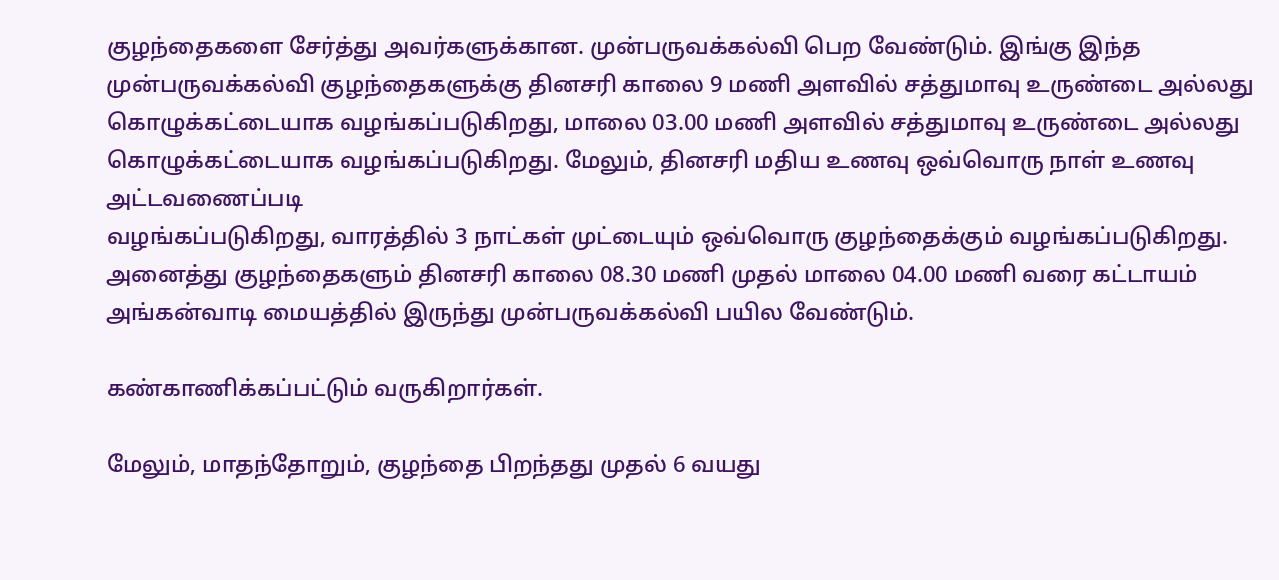குழந்தைகளை சேர்த்து அவர்களுக்கான. முன்பருவக்கல்வி பெற வேண்டும். இங்கு இந்த முன்பருவக்கல்வி குழந்தைகளுக்கு தினசரி காலை 9 மணி அளவில் சத்துமாவு உருண்டை அல்லது கொழுக்கட்டையாக வழங்கப்படுகிறது, மாலை 03.00 மணி அளவில் சத்துமாவு உருண்டை அல்லது கொழுக்கட்டையாக வழங்கப்படுகிறது. மேலும், தினசரி மதிய உணவு ஒவ்வொரு நாள் உணவு அட்டவணைப்படி
வழங்கப்படுகிறது, வாரத்தில் 3 நாட்கள் முட்டையும் ஒவ்வொரு குழந்தைக்கும் வழங்கப்படுகிறது. அனைத்து குழந்தைகளும் தினசரி காலை 08.30 மணி முதல் மாலை 04.00 மணி வரை கட்டாயம் அங்கன்வாடி மையத்தில் இருந்து முன்பருவக்கல்வி பயில வேண்டும்.

கண்காணிக்கப்பட்டும் வருகிறார்கள்.

மேலும், மாதந்தோறும், குழந்தை பிறந்தது முதல் 6 வயது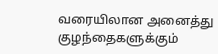வரையிலான அனைத்து குழந்தைகளுக்கும்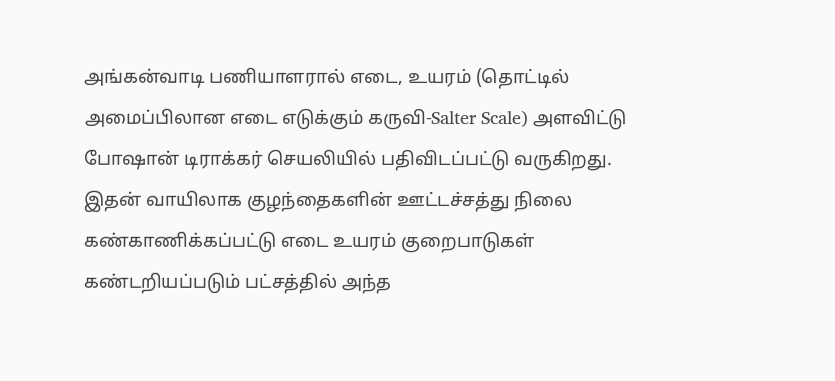அங்கன்வாடி பணியாளரால் எடை, உயரம் (தொட்டில் அமைப்பிலான எடை எடுக்கும் கருவி-Salter Scale) அளவிட்டு போஷான் டிராக்கர் செயலியில் பதிவிடப்பட்டு வருகிறது. இதன் வாயிலாக குழந்தைகளின் ஊட்டச்சத்து நிலை கண்காணிக்கப்பட்டு எடை உயரம் குறைபாடுகள் கண்டறியப்படும் பட்சத்தில் அந்த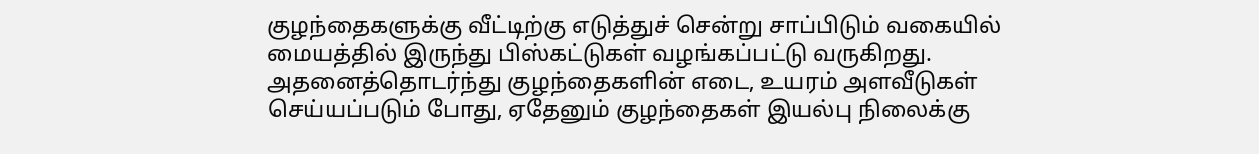குழந்தைகளுக்கு வீட்டிற்கு எடுத்துச் சென்று சாப்பிடும் வகையில் மையத்தில் இருந்து பிஸ்கட்டுகள் வழங்கப்பட்டு வருகிறது.  அதனைத்தொடர்ந்து குழந்தைகளின் எடை, உயரம் அளவீடுகள் செய்யப்படும் போது, ஏதேனும் குழந்தைகள் இயல்பு நிலைக்கு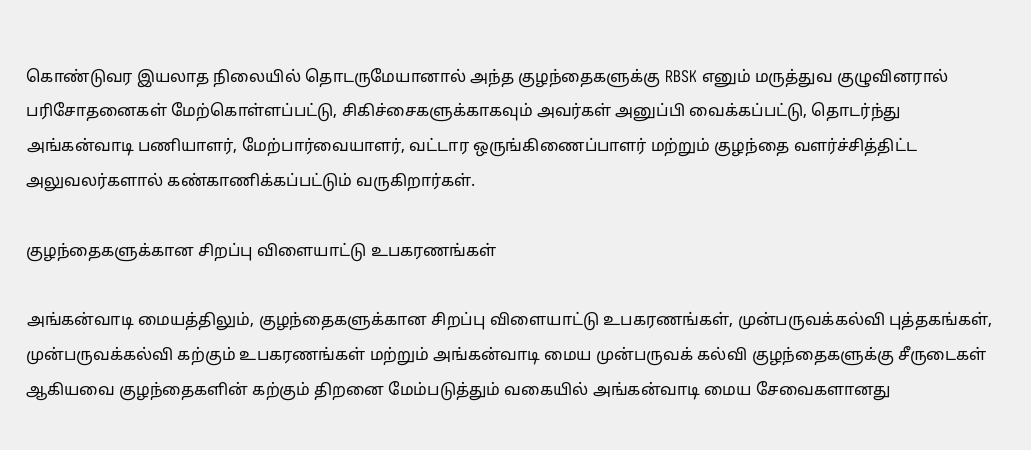கொண்டுவர இயலாத நிலையில் தொடருமேயானால் அந்த குழந்தைகளுக்கு RBSK எனும் மருத்துவ குழுவினரால் பரிசோதனைகள் மேற்கொள்ளப்பட்டு, சிகிச்சைகளுக்காகவும் அவர்கள் அனுப்பி வைக்கப்பட்டு, தொடர்ந்து அங்கன்வாடி பணியாளர், மேற்பார்வையாளர், வட்டார ஒருங்கிணைப்பாளர் மற்றும் குழந்தை வளர்ச்சித்திட்ட அலுவலர்களால் கண்காணிக்கப்பட்டும் வருகிறார்கள்.

குழந்தைகளுக்கான சிறப்பு விளையாட்டு உபகரணங்கள்

அங்கன்வாடி மையத்திலும், குழந்தைகளுக்கான சிறப்பு விளையாட்டு உபகரணங்கள், முன்பருவக்கல்வி புத்தகங்கள், முன்பருவக்கல்வி கற்கும் உபகரணங்கள் மற்றும் அங்கன்வாடி மைய முன்பருவக் கல்வி குழந்தைகளுக்கு சீருடைகள் ஆகியவை குழந்தைகளின் கற்கும் திறனை மேம்படுத்தும் வகையில் அங்கன்வாடி மைய சேவைகளானது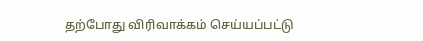தற்போது விரிவாக்கம் செய்யப்பட்டு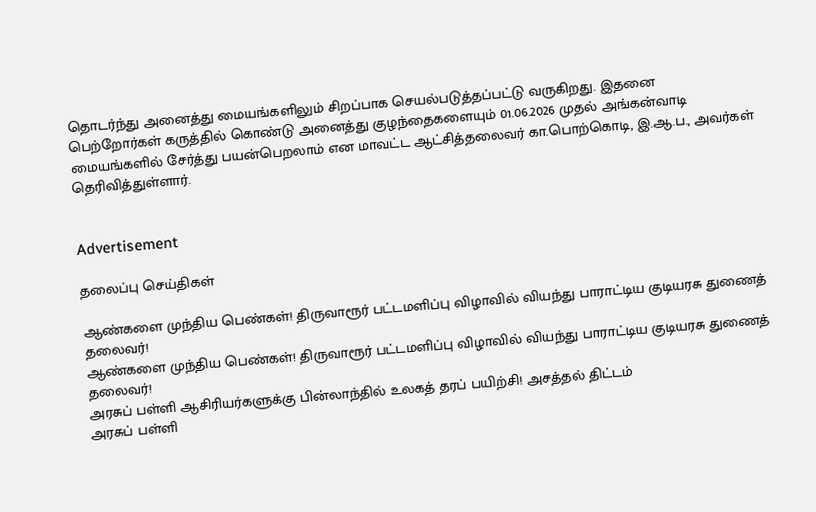தொடர்ந்து அனைத்து மையங்களிலும் சிறப்பாக செயல்படுத்தப்பட்டு வருகிறது. இதனை பெற்றோர்கள் கருத்தில் கொண்டு அனைத்து குழந்தைகளையும் 01.06.2026 முதல் அங்கன்வாடி மையங்களில் சேர்த்து பயன்பெறலாம் என மாவட்ட ஆட்சித்தலைவர் கா.பொற்கொடி, இ.ஆ.ப., அவர்கள் தெரிவித்துள்ளார்.


Advertisement

தலைப்பு செய்திகள்

ஆண்களை முந்திய பெண்கள்! திருவாரூர் பட்டமளிப்பு விழாவில் வியந்து பாராட்டிய குடியரசு துணைத் தலைவர்!
ஆண்களை முந்திய பெண்கள்! திருவாரூர் பட்டமளிப்பு விழாவில் வியந்து பாராட்டிய குடியரசு துணைத் தலைவர்!
அரசுப் பள்ளி ஆசிரியர்களுக்கு பின்லாந்தில் உலகத் தரப் பயிற்சி! அசத்தல் திட்டம்
அரசுப் பள்ளி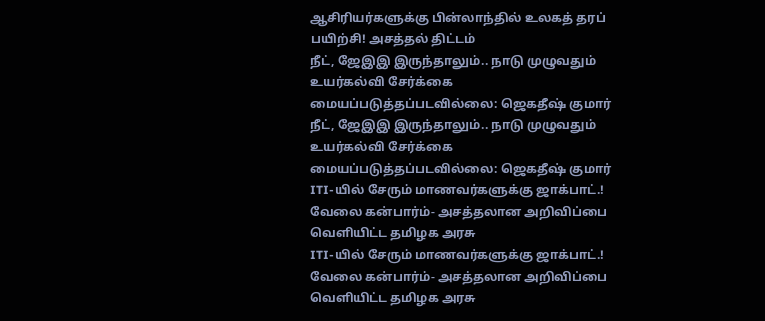ஆசிரியர்களுக்கு பின்லாந்தில் உலகத் தரப் பயிற்சி! அசத்தல் திட்டம்
நீட், ஜேஇஇ இருந்தாலும்.. நாடு முழுவதும் உயர்கல்வி சேர்க்கை மையப்படுத்தப்படவில்லை: ஜெகதீஷ் குமார்
நீட், ஜேஇஇ இருந்தாலும்.. நாடு முழுவதும் உயர்கல்வி சேர்க்கை மையப்படுத்தப்படவில்லை: ஜெகதீஷ் குமார்
ITI-யில் சேரும் மாணவர்களுக்கு ஜாக்பாட்.! வேலை கன்பார்ம்- அசத்தலான அறிவிப்பை வெளியிட்ட தமிழக அரசு
ITI-யில் சேரும் மாணவர்களுக்கு ஜாக்பாட்.! வேலை கன்பார்ம்- அசத்தலான அறிவிப்பை வெளியிட்ட தமிழக அரசு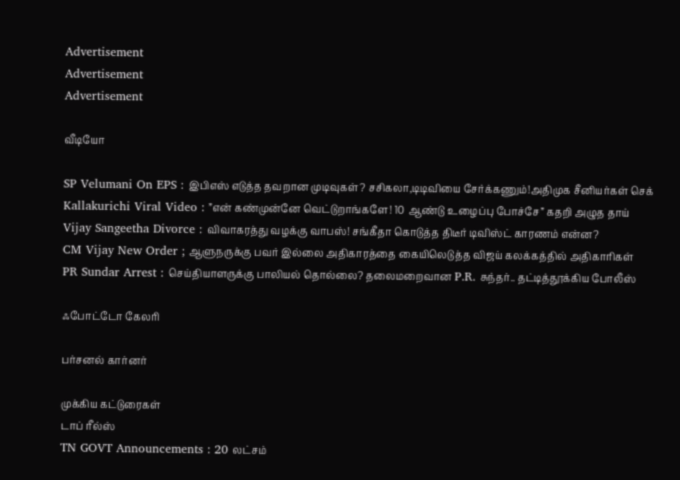Advertisement
Advertisement
Advertisement

வீடியோ

SP Velumani On EPS : இபிஎஸ் எடுத்த தவறான முடிவுகள்? சசிகலா,டிடிவியை சேர்க்கணும்!அதிமுக சீனியர்கள் செக்
Kallakurichi Viral Video : ”என் கண்முன்னே வெட்டுறாங்களே! 10 ஆண்டு உழைப்பு போச்சே” கதறி அழுத தாய்
Vijay Sangeetha Divorce : விவாகரத்து வழக்கு வாபஸ்! சங்கீதா கொடுத்த திடீர் டிவிஸ்ட் காரணம் என்ன?
CM Vijay New Order ; ஆளுநருக்கு பவர் இல்லை அதிகாரத்தை கையிலெடுத்த விஜய் கலக்கத்தில் அதிகாரிகள்
PR Sundar Arrest : செய்தியாளருக்கு பாலியல் தொல்லை? தலைமறைவான P.R. சுந்தர்.. தட்டித்தூக்கிய போலீஸ்

ஃபோட்டோ கேலரி

பர்சனல் கார்னர்

முக்கிய கட்டுரைகள்
டாப் ரீல்ஸ்
TN GOVT Announcements : 20 லட்சம்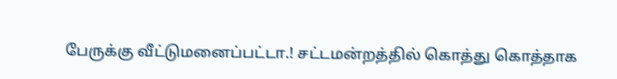பேருக்கு வீட்டுமனைப்பட்டா.! சட்டமன்றத்தில் கொத்து கொத்தாக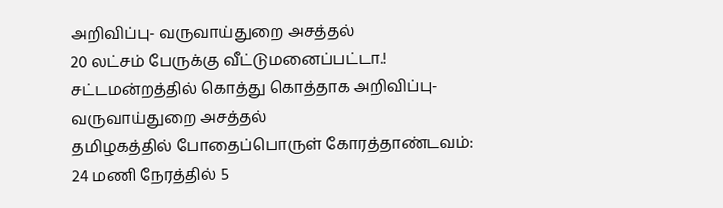அறிவிப்பு- வருவாய்துறை அசத்தல்
20 லட்சம் பேருக்கு வீட்டுமனைப்பட்டா.! சட்டமன்றத்தில் கொத்து கொத்தாக அறிவிப்பு- வருவாய்துறை அசத்தல்
தமிழகத்தில் போதைப்பொருள் கோரத்தாண்டவம்: 24 மணி நேரத்தில் 5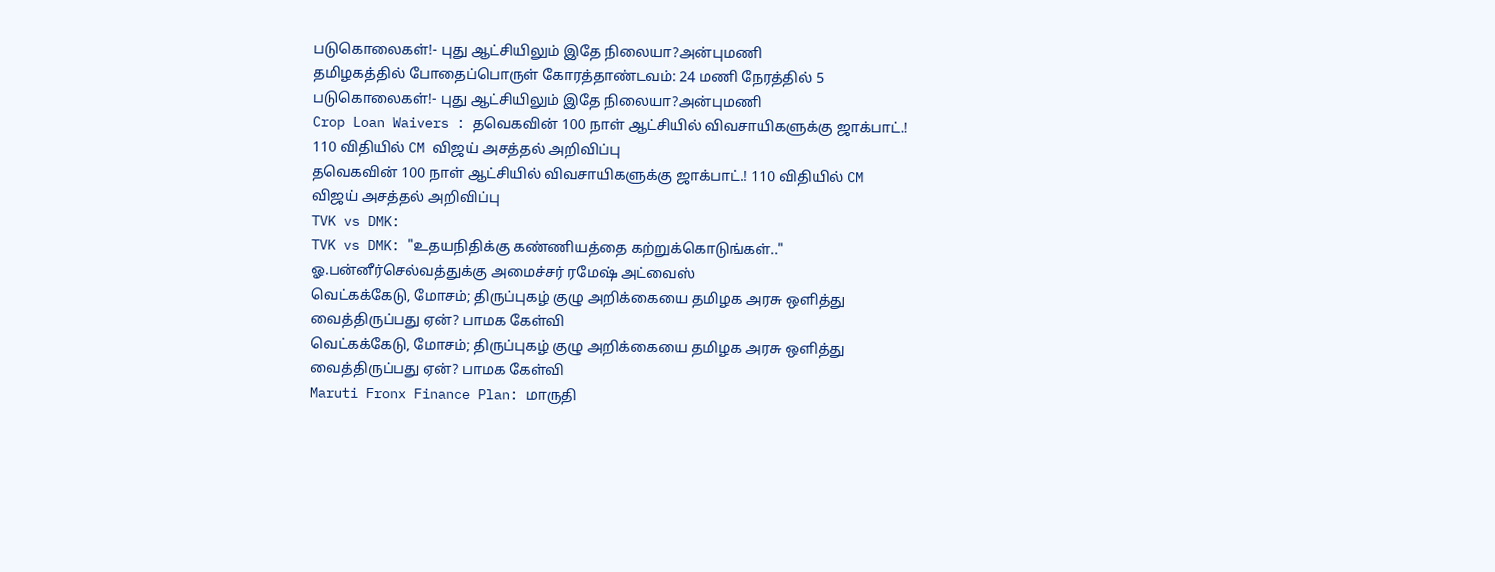படுகொலைகள்!- புது ஆட்சியிலும் இதே நிலையா?அன்புமணி
தமிழகத்தில் போதைப்பொருள் கோரத்தாண்டவம்: 24 மணி நேரத்தில் 5 படுகொலைகள்!- புது ஆட்சியிலும் இதே நிலையா?அன்புமணி
Crop Loan Waivers : தவெகவின் 100 நாள் ஆட்சியில் விவசாயிகளுக்கு ஜாக்பாட்.! 110 விதியில் CM விஜய் அசத்தல் அறிவிப்பு
தவெகவின் 100 நாள் ஆட்சியில் விவசாயிகளுக்கு ஜாக்பாட்.! 110 விதியில் CM விஜய் அசத்தல் அறிவிப்பு
TVK vs DMK:
TVK vs DMK: "உதயநிதிக்கு கண்ணியத்தை கற்றுக்கொடுங்கள்.." ஓ.பன்னீர்செல்வத்துக்கு அமைச்சர் ரமேஷ் அட்வைஸ்
வெட்கக்கேடு, மோசம்; திருப்புகழ் குழு அறிக்கையை தமிழக அரசு ஒளித்து வைத்திருப்பது ஏன்? பாமக கேள்வி
வெட்கக்கேடு, மோசம்; திருப்புகழ் குழு அறிக்கையை தமிழக அரசு ஒளித்து வைத்திருப்பது ஏன்? பாமக கேள்வி
Maruti Fronx Finance Plan: மாருதி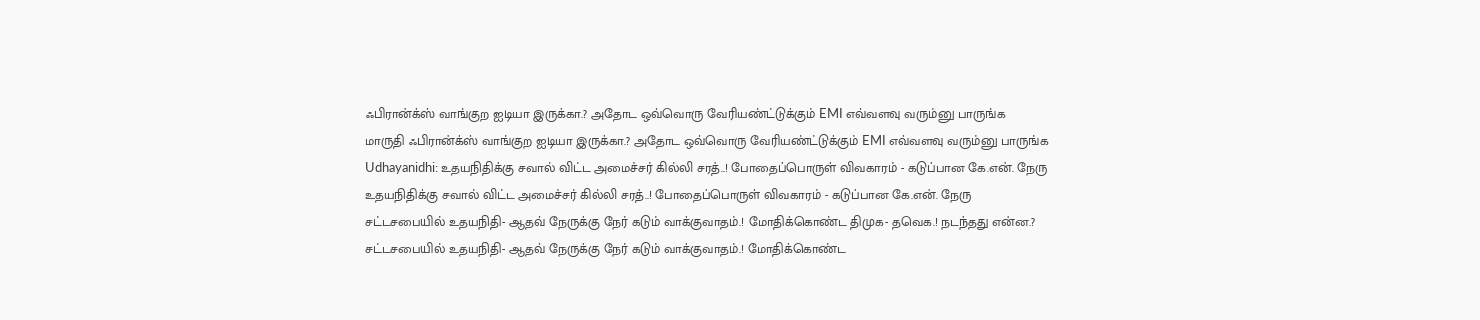ஃபிரான்க்ஸ் வாங்குற ஐடியா இருக்கா.? அதோட ஒவ்வொரு வேரியண்ட்டுக்கும் EMI எவ்வளவு வரும்னு பாருங்க
மாருதி ஃபிரான்க்ஸ் வாங்குற ஐடியா இருக்கா.? அதோட ஒவ்வொரு வேரியண்ட்டுக்கும் EMI எவ்வளவு வரும்னு பாருங்க
Udhayanidhi: உதயநிதிக்கு சவால் விட்ட அமைச்சர் கில்லி சரத்..! போதைப்பொருள் விவகாரம் - கடுப்பான கே.என். நேரு
உதயநிதிக்கு சவால் விட்ட அமைச்சர் கில்லி சரத்..! போதைப்பொருள் விவகாரம் - கடுப்பான கே.என். நேரு
சட்டசபையில் உதயநிதி- ஆதவ் நேருக்கு நேர் கடும் வாக்குவாதம்.! மோதிக்கொண்ட திமுக- தவெக.! நடந்தது என்ன.?
சட்டசபையில் உதயநிதி- ஆதவ் நேருக்கு நேர் கடும் வாக்குவாதம்.! மோதிக்கொண்ட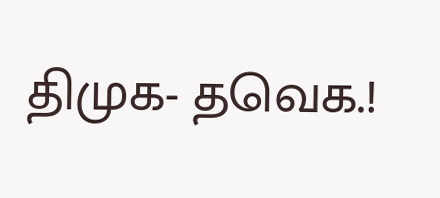திமுக- தவெக.!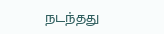நடந்தது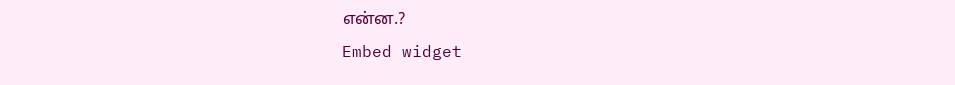என்ன.?
Embed widget